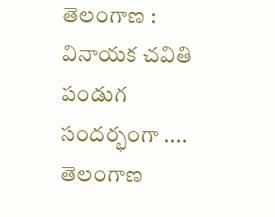తెలంగాణ : వినాయక చవితి పండుగ సందర్భంగా .... తెలంగాణ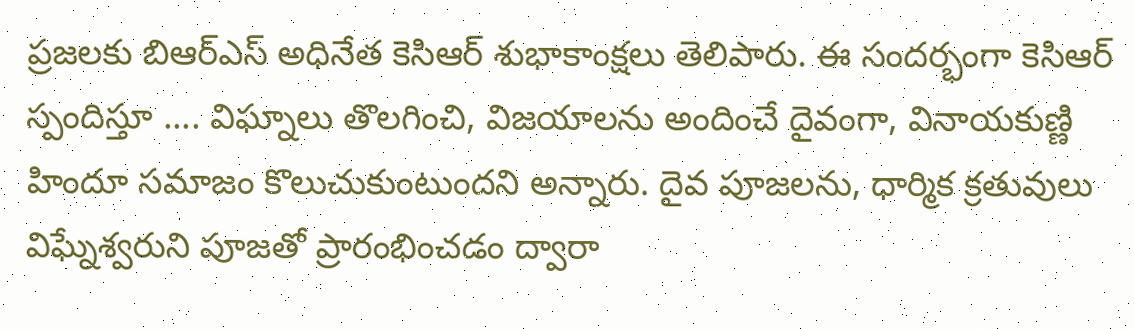ప్రజలకు బిఆర్ఎస్ అధినేత కెసిఆర్ శుభాకాంక్షలు తెలిపారు. ఈ సందర్భంగా కెసిఆర్ స్పందిస్తూ .... విఘ్నాలు తొలగించి, విజయాలను అందించే దైవంగా, వినాయకుణ్ణి హిందూ సమాజం కొలుచుకుంటుందని అన్నారు. దైవ పూజలను, ధార్మిక క్రతువులు విఘ్నేశ్వరుని పూజతో ప్రారంభించడం ద్వారా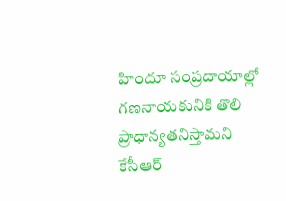హిందూ సంప్రదాయాల్లో గణనాయకునికి తొలి ప్రాధాన్యతనిస్తామని కేసీఆర్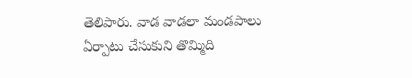తెలిపారు. వాడ వాడలా మండపాలు ఏర్పాటు చేసుకుని తొమ్మిది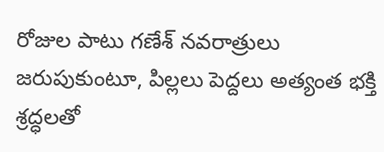రోజుల పాటు గణేశ్ నవరాత్రులు జరుపుకుంటూ, పిల్లలు పెద్దలు అత్యంత భక్తి శ్రద్ధలతో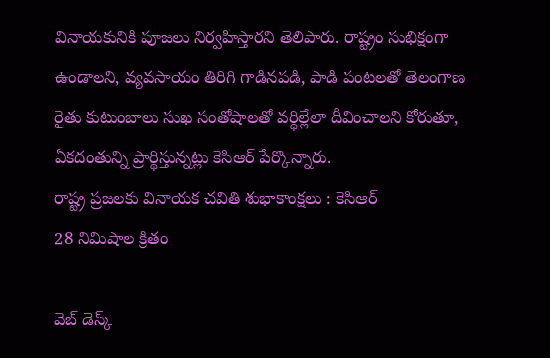వినాయకునికి పూజలు నిర్వహిస్తారని తెలిపారు. రాష్ట్రం సుభిక్షంగా ఉండాలని, వ్యవసాయం తిరిగి గాడినపడి, పాడి పంటలతో తెలంగాణ రైతు కుటుంబాలు సుఖ సంతోషాలతో వర్ధిల్లేలా దీవించాలని కోరుతూ, ఏకదంతున్ని ప్రార్థిస్తున్నట్లు కెసిఆర్ పేర్కొన్నారు.
రాష్ట్ర ప్రజలకు వినాయక చవితి శుభాకాంక్షలు : కెసిఆర్
28 నిమిషాల క్రితం

వెబ్ డెస్క్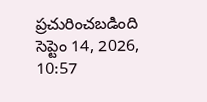ప్రచురించబడింది సెప్టెం 14, 2026, 10:57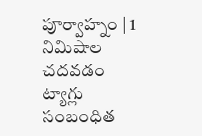పూర్వాహ్నం | 1 నిమిషాల చదవడం
ట్యాగ్లు
సంబంధిత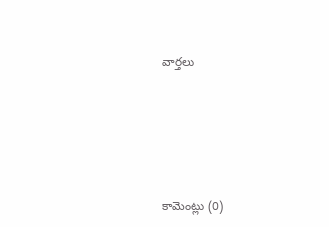వార్తలు






కామెంట్లు (0)